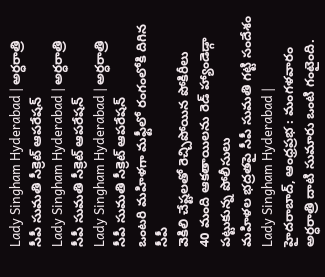Lady Singham Hyderabad | అర్ధరాత్రి సీపీ సుమతి సీక్రెట్ ఆపరేషన్
Lady Singham Hyderabad | అర్ధరాత్రి సీపీ సుమతి సీక్రెట్ ఆపరేషన్
Lady Singham Hyderabad | అర్ధరాత్రి సీపీ సుమతి సీక్రెట్ ఆపరేషన్
ఒంటరి మహిళగా మఫ్టీలో రంగంలోకి దిగిన సీపీ
వెకిలి చేష్టలతో రెచ్చిపోయిన పోకిరీలు
40 మంది ఆకతాయిలను రెడ్ హ్యాండెడ్గా పట్టుకున్న పోలీసులు
మహిళల భద్రతపై సీపీ సుమతి గట్టి సందేశం
Lady Singham Hyderabad | హైదరాబాద్, ఆంధ్రప్రభ : మంగళవారం అర్ధరాత్రి దాటి సుమారు ఒంటి గంటైంది.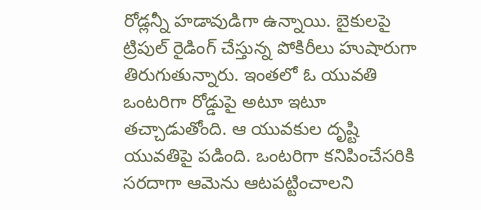రోడ్లన్నీ హడావుడిగా ఉన్నాయి. బైకులపై ట్రిపుల్ రైడింగ్ చేస్తున్న పోకిరీలు హుషారుగా తిరుగుతున్నారు. ఇంతలో ఓ యువతి ఒంటరిగా రోడ్డుపై అటూ ఇటూ తచ్చాడుతోంది. ఆ యువకుల దృష్టి యువతిపై పడింది. ఒంటరిగా కనిపించేసరికి సరదాగా ఆమెను ఆటపట్టించాలని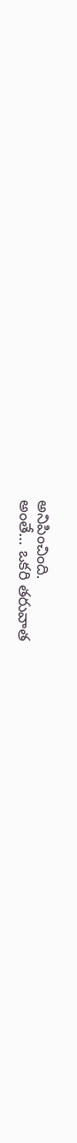అనిపించింది.
అంతే… ఒకరి తరువాత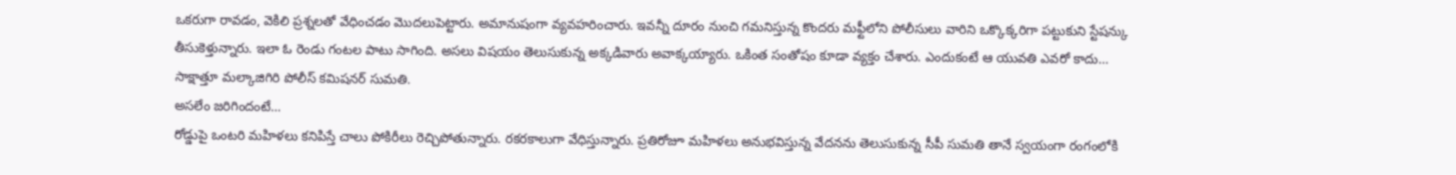ఒకరుగా రావడం, వెకిలి ప్రశ్నలతో వేధించడం మొదలుపెట్టారు. అమానుషంగా వ్యవహరించారు. ఇవన్నీ దూరం నుంచి గమనిస్తున్న కొందరు మఫ్టీలోని పోలీసులు వారిని ఒక్కొక్కరిగా పట్టుకుని స్టేషన్కు తీసుకెళ్తున్నారు. ఇలా ఓ రెండు గంటల పాటు సాగింది. అసలు విషయం తెలుసుకున్న అక్కడివారు అవాక్కయ్యారు. ఒకింత సంతోషం కూడా వ్యక్తం చేశారు. ఎందుకంటే ఆ యువతి ఎవరో కాదు… సాక్షాత్తూ మల్కాజిగిరి పోలీస్ కమిషనర్ సుమతి.
అసలేం జరిగిందంటే…
రోడ్డుపై ఒంటరి మహిళలు కనిపిస్తే చాలు పోకిరీలు రెచ్చిపోతున్నారు. రకరకాలుగా వేధిస్తున్నారు. ప్రతిరోజూ మహిళలు అనుభవిస్తున్న వేదనను తెలుసుకున్న సీపీ సుమతి తానే స్వయంగా రంగంలోకి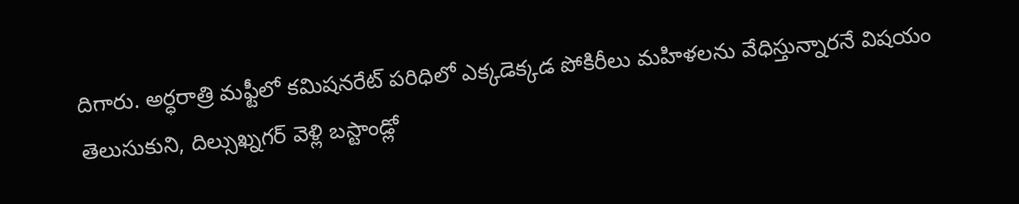దిగారు. అర్ధరాత్రి మఫ్టీలో కమిషనరేట్ పరిధిలో ఎక్కడెక్కడ పోకిరీలు మహిళలను వేధిస్తున్నారనే విషయం తెలుసుకుని, దిల్సుఖ్నగర్ వెళ్లి బస్టాండ్లో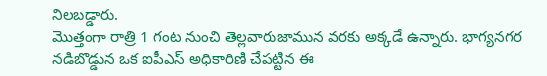నిలబడ్డారు.
మొత్తంగా రాత్రి 1 గంట నుంచి తెల్లవారుజామున వరకు అక్కడే ఉన్నారు. భాగ్యనగర నడిబొడ్డున ఒక ఐపీఎస్ అధికారిణి చేపట్టిన ఈ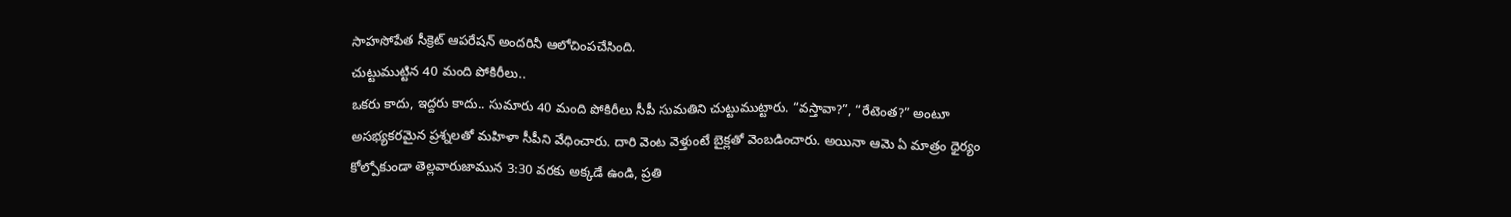సాహసోపేత సీక్రెట్ ఆపరేషన్ అందరినీ ఆలోచింపచేసింది.
చుట్టుముట్టిన 40 మంది పోకిరీలు..
ఒకరు కాదు, ఇద్దరు కాదు.. సుమారు 40 మంది పోకిరీలు సీపీ సుమతిని చుట్టుముట్టారు. “వస్తావా?”, “రేటెంత?” అంటూ అసభ్యకరమైన ప్రశ్నలతో మహిళా సీపీని వేధించారు. దారి వెంట వెళ్తుంటే బైక్లతో వెంబడించారు. అయినా ఆమె ఏ మాత్రం ధైర్యం కోల్పోకుండా తెల్లవారుజామున 3:30 వరకు అక్కడే ఉండి, ప్రతి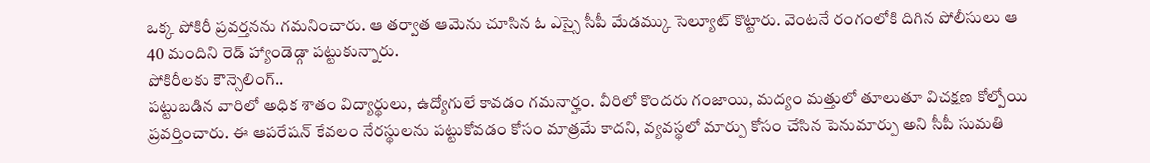ఒక్క పోకిరీ ప్రవర్తనను గమనించారు. ఆ తర్వాత ఆమెను చూసిన ఓ ఎస్సై సీపీ మేడమ్కు సెల్యూట్ కొట్టారు. వెంటనే రంగంలోకి దిగిన పోలీసులు ఆ 40 మందిని రెడ్ హ్యాండెడ్గా పట్టుకున్నారు.
పోకిరీలకు కౌన్సెలింగ్..
పట్టుబడిన వారిలో అధిక శాతం విద్యార్థులు, ఉద్యోగులే కావడం గమనార్హం. వీరిలో కొందరు గంజాయి, మద్యం మత్తులో తూలుతూ విచక్షణ కోల్పోయి ప్రవర్తించారు. ఈ ఆపరేషన్ కేవలం నేరస్థులను పట్టుకోవడం కోసం మాత్రమే కాదని, వ్యవస్థలో మార్పు కోసం చేసిన పెనుమార్పు అని సీపీ సుమతి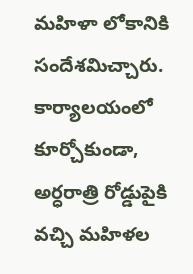మహిళా లోకానికి సందేశమిచ్చారు.
కార్యాలయంలో కూర్చోకుండా, అర్ధరాత్రి రోడ్డుపైకి వచ్చి మహిళల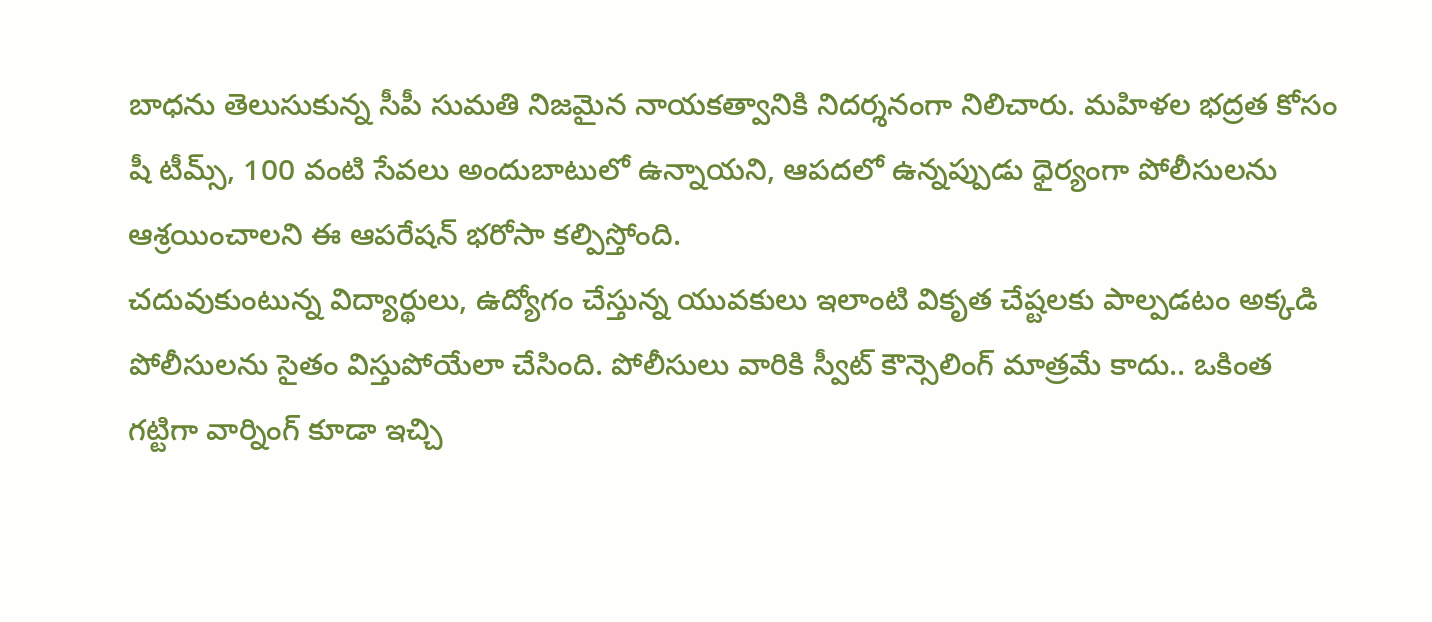బాధను తెలుసుకున్న సీపీ సుమతి నిజమైన నాయకత్వానికి నిదర్శనంగా నిలిచారు. మహిళల భద్రత కోసం షీ టీమ్స్, 100 వంటి సేవలు అందుబాటులో ఉన్నాయని, ఆపదలో ఉన్నప్పుడు ధైర్యంగా పోలీసులను ఆశ్రయించాలని ఈ ఆపరేషన్ భరోసా కల్పిస్తోంది.
చదువుకుంటున్న విద్యార్థులు, ఉద్యోగం చేస్తున్న యువకులు ఇలాంటి వికృత చేష్టలకు పాల్పడటం అక్కడి పోలీసులను సైతం విస్తుపోయేలా చేసింది. పోలీసులు వారికి స్వీట్ కౌన్సెలింగ్ మాత్రమే కాదు.. ఒకింత గట్టిగా వార్నింగ్ కూడా ఇచ్చి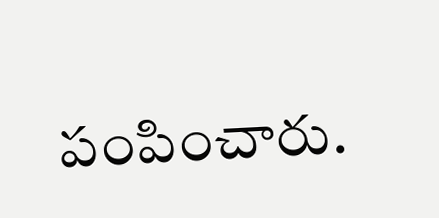పంపించారు.